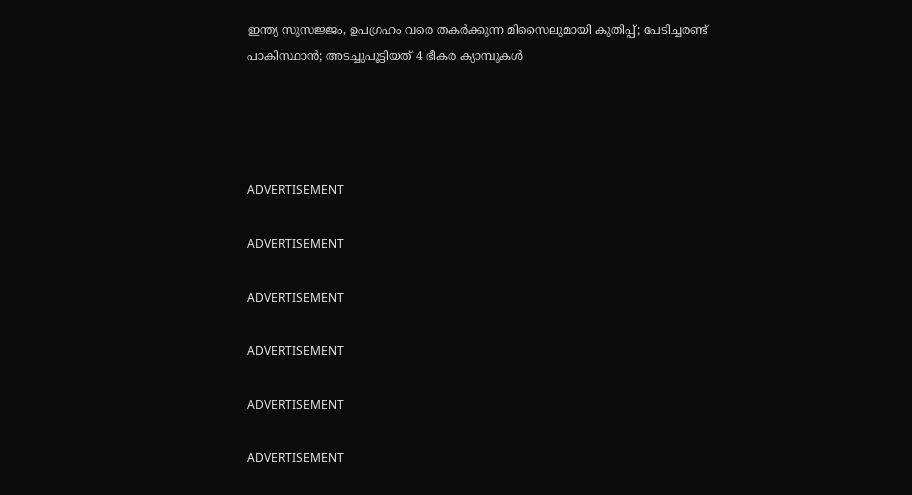ഇന്ത്യ സുസജ്ജം, ഉപഗ്രഹം വരെ തകര്‍ക്കുന്ന മിസൈലുമായി കുതിപ്പ്; പേടിച്ചരണ്ട് പാകിസ്ഥാന്‍; അടച്ചുപൂട്ടിയത് 4 ഭീകര ക്യാമ്പുകള്‍




ADVERTISEMENT

ADVERTISEMENT

ADVERTISEMENT

ADVERTISEMENT

ADVERTISEMENT

ADVERTISEMENT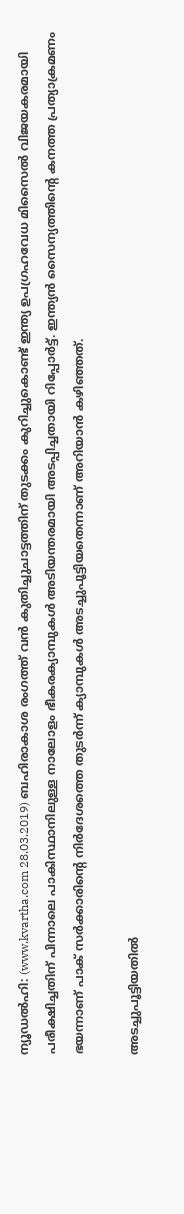ന്യൂഡല്‍ഹി: (www.kvartha.com 28.03.2019) ബഹിരാകാശ രംഗത്ത് വന്‍ കുതിച്ചുചാട്ടത്തിന് തുടക്കം കുറിച്ചുകൊണ്ട് ഇന്ത്യ ഉപഗ്രഹവേധ മിസൈല്‍ വിജയകരമായി പരീക്ഷിച്ചതിന് പിന്നാലെ പാകിസ്ഥാനിലുള്ള നാലോളം ഭീകരക്യാമ്പുകള്‍ അടിയന്തരമായി അടപ്പിച്ചതായി റിപ്പോര്‍ട്ട്. ഇന്ത്യന്‍ സൈന്യത്തിന്റെ കനത്ത പ്രത്യാക്രമണം ഭയന്നാണ് പാക് സര്‍ക്കാരിന്റെ നിര്‍ദേശത്തെ തുടര്‍ന്ന് ക്യാമ്പുകള്‍ അടച്ചുപൂട്ടിയതെന്നാണ് അറിയാന്‍ കഴിഞ്ഞത്.

അടച്ചുപൂട്ടിയതില്‍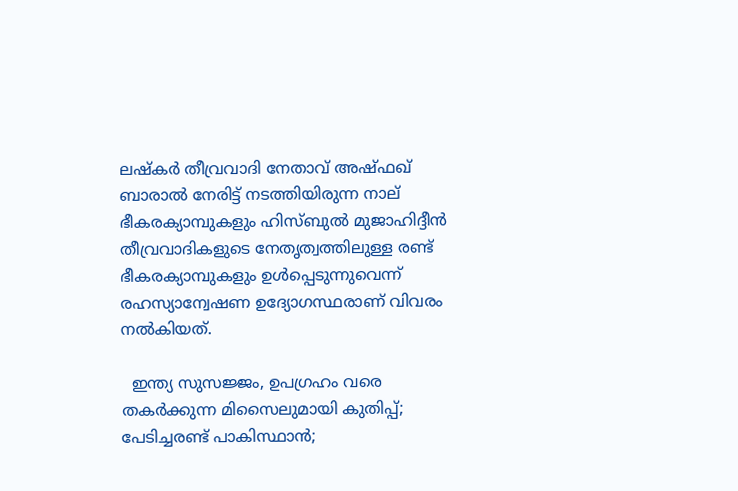ലഷ്‌കര്‍ തീവ്രവാദി നേതാവ് അഷ്ഫഖ് ബാരാല്‍ നേരിട്ട് നടത്തിയിരുന്ന നാല് ഭീകരക്യാമ്പുകളും ഹിസ്ബുല്‍ മുജാഹിദ്ദീന്‍ തീവ്രവാദികളുടെ നേതൃത്വത്തിലുള്ള രണ്ട് ഭീകരക്യാമ്പുകളും ഉള്‍പ്പെടുന്നുവെന്ന് രഹസ്യാന്വേഷണ ഉദ്യോഗസ്ഥരാണ് വിവരം നല്‍കിയത്.

  ഇന്ത്യ സുസജ്ജം, ഉപഗ്രഹം വരെ തകര്‍ക്കുന്ന മിസൈലുമായി കുതിപ്പ്; പേടിച്ചരണ്ട് പാകിസ്ഥാന്‍;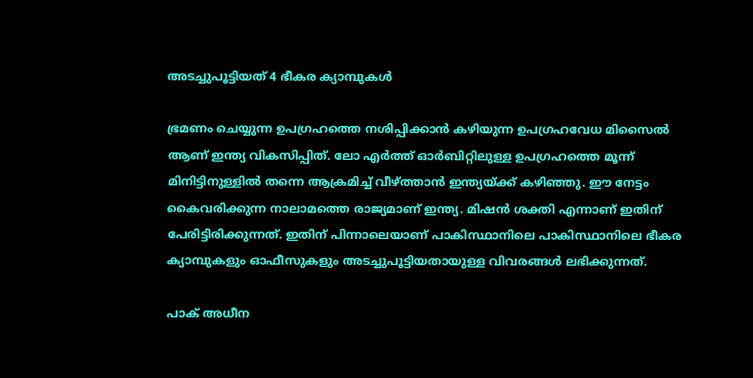അടച്ചുപൂട്ടിയത് 4 ഭീകര ക്യാമ്പുകള്‍

ഭ്രമണം ചെയ്യുന്ന ഉപഗ്രഹത്തെ നശിപ്പിക്കാന്‍ കഴിയുന്ന ഉപഗ്രഹവേധ മിസൈല്‍ ആണ് ഇന്ത്യ വികസിപ്പിത്. ലോ എര്‍ത്ത് ഓര്‍ബിറ്റിലുള്ള ഉപഗ്രഹത്തെ മൂന്ന് മിനിട്ടിനുള്ളില്‍ തന്നെ ആക്രമിച്ച് വീഴ്ത്താന്‍ ഇന്ത്യയ്ക്ക് കഴിഞ്ഞു. ഈ നേട്ടം കൈവരിക്കുന്ന നാലാമത്തെ രാജ്യമാണ് ഇന്ത്യ. മിഷന്‍ ശക്തി എന്നാണ് ഇതിന് പേരിട്ടിരിക്കുന്നത്. ഇതിന് പിന്നാലെയാണ് പാകിസ്ഥാനിലെ പാകിസ്ഥാനിലെ ഭീകര ക്യാമ്പുകളും ഓഫീസുകളും അടച്ചുപൂട്ടിയതായുള്ള വിവരങ്ങള്‍ ലഭിക്കുന്നത്.

പാക് അധീന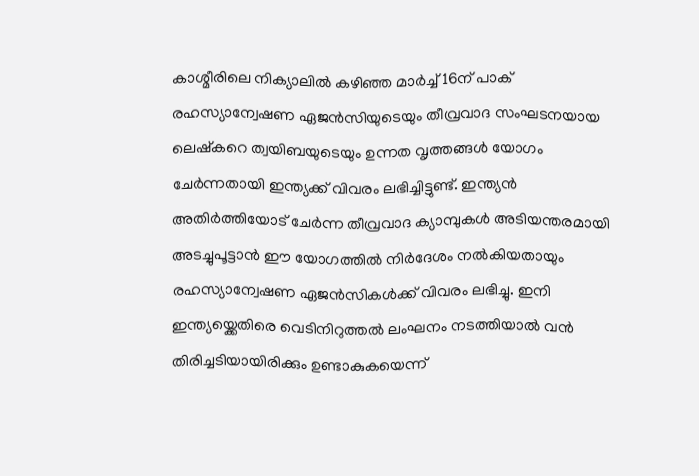കാശ്മീരിലെ നിക്യാലില്‍ കഴിഞ്ഞ മാര്‍ച്ച് 16ന് പാക് രഹസ്യാന്വേഷണ ഏജന്‍സിയുടെയും തീവ്രവാദ സംഘടനയായ ലെഷ്‌കറെ ത്വയിബയുടെയും ഉന്നത വൃത്തങ്ങള്‍ യോഗം ചേര്‍ന്നതായി ഇന്ത്യക്ക് വിവരം ലഭിച്ചിട്ടുണ്ട്. ഇന്ത്യന്‍ അതിര്‍ത്തിയോട് ചേര്‍ന്ന തീവ്രവാദ ക്യാമ്പുകള്‍ അടിയന്തരമായി അടച്ചുപൂട്ടാന്‍ ഈ യോഗത്തില്‍ നിര്‍ദേശം നല്‍കിയതായും രഹസ്യാന്വേഷണ ഏജന്‍സികള്‍ക്ക് വിവരം ലഭിച്ചു. ഇനി ഇന്ത്യയ്ക്കെതിരെ വെടിനിറുത്തല്‍ ലംഘനം നടത്തിയാല്‍ വന്‍ തിരിച്ചടിയായിരിക്കും ഉണ്ടാകുകയെന്ന്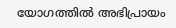യോഗത്തില്‍ അഭിപ്രായം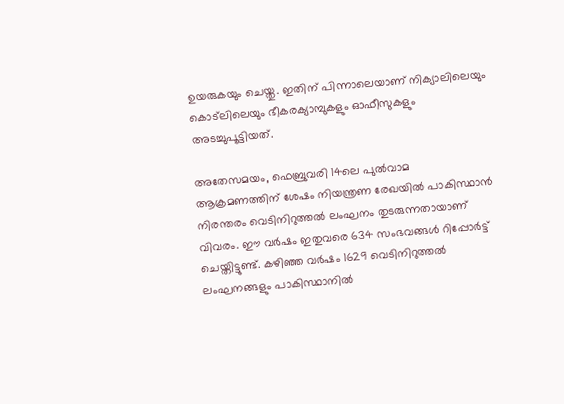ഉയരുകയും ചെയ്തു. ഇതിന് പിന്നാലെയാണ് നിക്യാലിലെയും കൊട്ലിലെയും ഭീകരക്യാമ്പുകളും ഓഫീസുകളും അടച്ചുപൂട്ടിയത്.

അതേസമയം, ഫെബ്രുവരി 14ലെ പുല്‍വാമ ആക്രമണത്തിന് ശേഷം നിയന്ത്രണ രേഖയില്‍ പാകിസ്ഥാന്‍ നിരന്തരം വെടിനിറുത്തല്‍ ലംഘനം തുടരുന്നതായാണ് വിവരം. ഈ വര്‍ഷം ഇതുവരെ 634 സംഭവങ്ങള്‍ റിപ്പോര്‍ട്ട് ചെയ്തിട്ടുണ്ട്. കഴിഞ്ഞ വര്‍ഷം 1629 വെടിനിറുത്തല്‍ ലംഘനങ്ങളും പാകിസ്ഥാനില്‍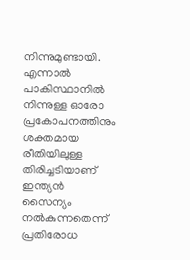നിന്നുമുണ്ടായി. എന്നാല്‍ പാകിസ്ഥാനില്‍ നിന്നുള്ള ഓരോ പ്രകോപനത്തിനും ശക്തമായ രീതിയിലുള്ള തിരിച്ചടിയാണ് ഇന്ത്യന്‍ സൈന്യം നല്‍കുന്നതെന്ന് പ്രതിരോധ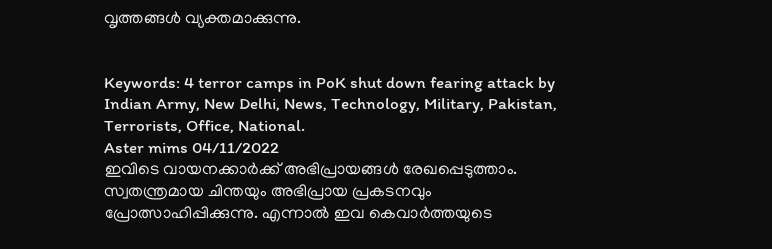വൃത്തങ്ങള്‍ വ്യക്തമാക്കുന്നു.


Keywords: 4 terror camps in PoK shut down fearing attack by Indian Army, New Delhi, News, Technology, Military, Pakistan, Terrorists, Office, National.
Aster mims 04/11/2022
ഇവിടെ വായനക്കാർക്ക് അഭിപ്രായങ്ങൾ രേഖപ്പെടുത്താം. സ്വതന്ത്രമായ ചിന്തയും അഭിപ്രായ പ്രകടനവും പ്രോത്സാഹിപ്പിക്കുന്നു. എന്നാൽ ഇവ കെവാർത്തയുടെ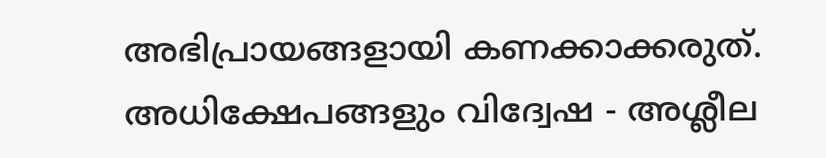അഭിപ്രായങ്ങളായി കണക്കാക്കരുത്. അധിക്ഷേപങ്ങളും വിദ്വേഷ - അശ്ലീല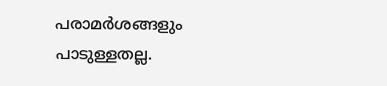പരാമർശങ്ങളും പാടുള്ളതല്ല.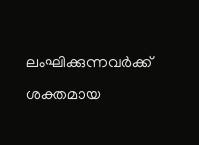ലംഘിക്കുന്നവർക്ക് ശക്തമായ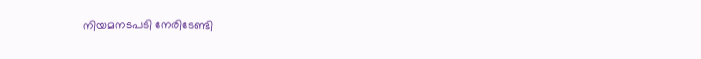നിയമനടപടി നേരിടേണ്ടി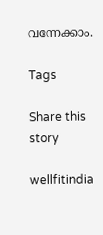വന്നേക്കാം.

Tags

Share this story

wellfitindia